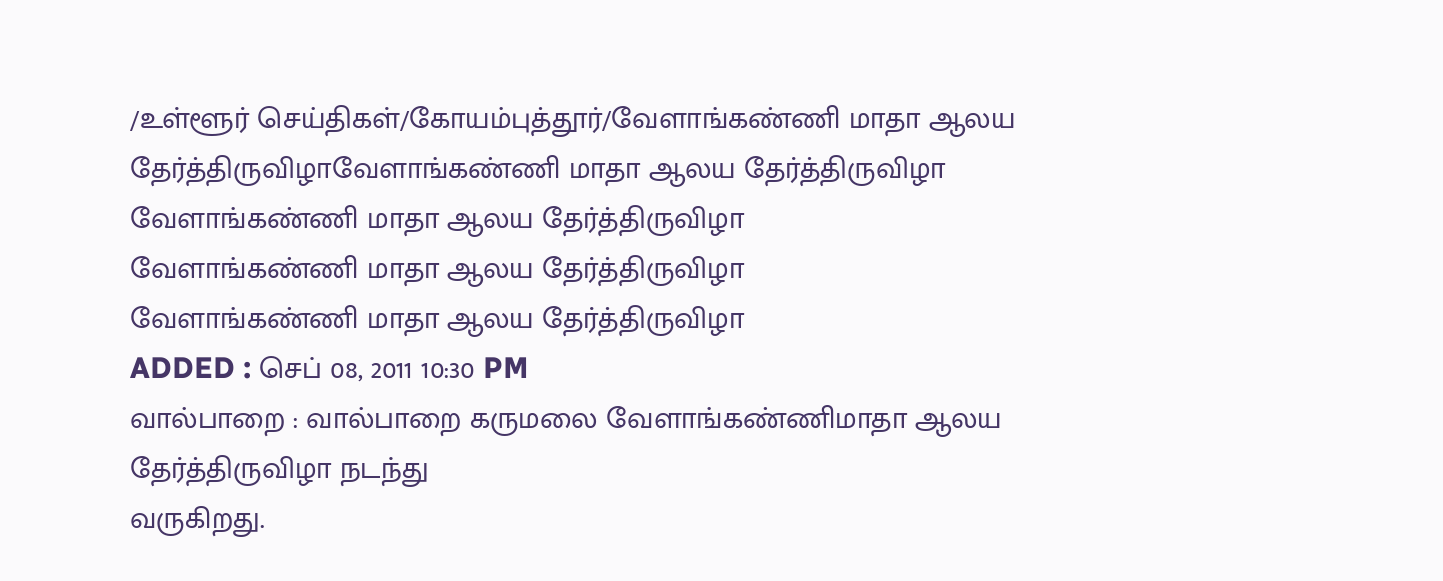/உள்ளூர் செய்திகள்/கோயம்புத்தூர்/வேளாங்கண்ணி மாதா ஆலய தேர்த்திருவிழாவேளாங்கண்ணி மாதா ஆலய தேர்த்திருவிழா
வேளாங்கண்ணி மாதா ஆலய தேர்த்திருவிழா
வேளாங்கண்ணி மாதா ஆலய தேர்த்திருவிழா
வேளாங்கண்ணி மாதா ஆலய தேர்த்திருவிழா
ADDED : செப் 08, 2011 10:30 PM
வால்பாறை : வால்பாறை கருமலை வேளாங்கண்ணிமாதா ஆலய தேர்த்திருவிழா நடந்து
வருகிறது.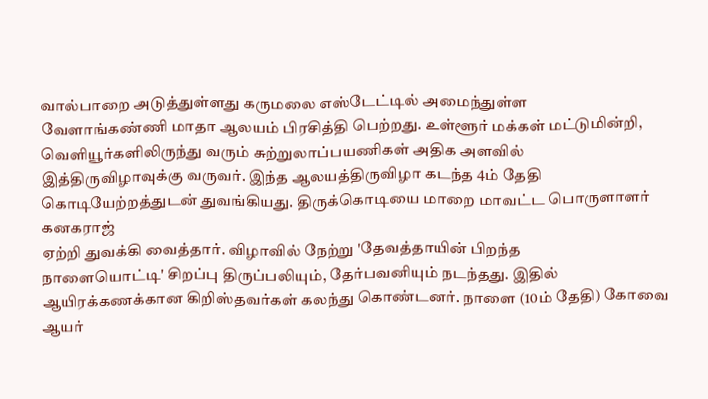வால்பாறை அடுத்துள்ளது கருமலை எஸ்டேட்டில் அமைந்துள்ள
வேளாங்கண்ணி மாதா ஆலயம் பிரசித்தி பெற்றது. உள்ளூர் மக்கள் மட்டுமின்றி,
வெளியூர்களிலிருந்து வரும் சுற்றுலாப்பயணிகள் அதிக அளவில்
இத்திருவிழாவுக்கு வருவர். இந்த ஆலயத்திருவிழா கடந்த 4ம் தேதி
கொடியேற்றத்துடன் துவங்கியது. திருக்கொடியை மாறை மாவட்ட பொருளாளர் கனகராஜ்
ஏற்றி துவக்கி வைத்தார். விழாவில் நேற்று 'தேவத்தாயின் பிறந்த
நாளையொட்டி' சிறப்பு திருப்பலியும், தேர்பவனியும் நடந்தது. இதில்
ஆயிரக்கணக்கான கிறிஸ்தவர்கள் கலந்து கொண்டனர். நாளை (10ம் தேதி) கோவை
ஆயர்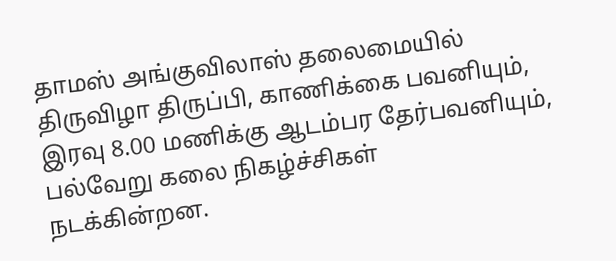தாமஸ் அங்குவிலாஸ் தலைமையில் திருவிழா திருப்பி, காணிக்கை பவனியும்,
இரவு 8.00 மணிக்கு ஆடம்பர தேர்பவனியும், பல்வேறு கலை நிகழ்ச்சிகள்
நடக்கின்றன.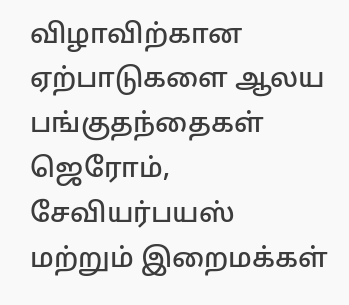விழாவிற்கான ஏற்பாடுகளை ஆலய பங்குதந்தைகள் ஜெரோம், சேவியர்பயஸ்
மற்றும் இறைமக்கள்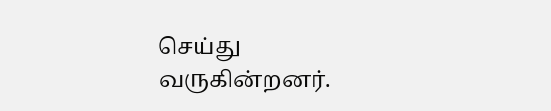செய்து வருகின்றனர்.